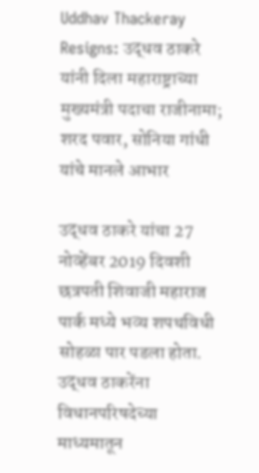Uddhav Thackeray Resigns: उद्धव ठाकरे यांनी दिला महाराष्ट्राच्या मुख्यमंत्री पदाचा राजीनामा; शरद पवार, सोनिया गांधी यांचे मानले आभार

उद्धव ठाकरे यांचा 27 नोव्हेंबर 2019 दिवशी छत्रपती शिवाजी महाराज पार्क मध्ये भव्य शपथविधी सोहळा पार पडला होता. उद्धव ठाकरेंना विधानपरिषदेच्या माध्यमातून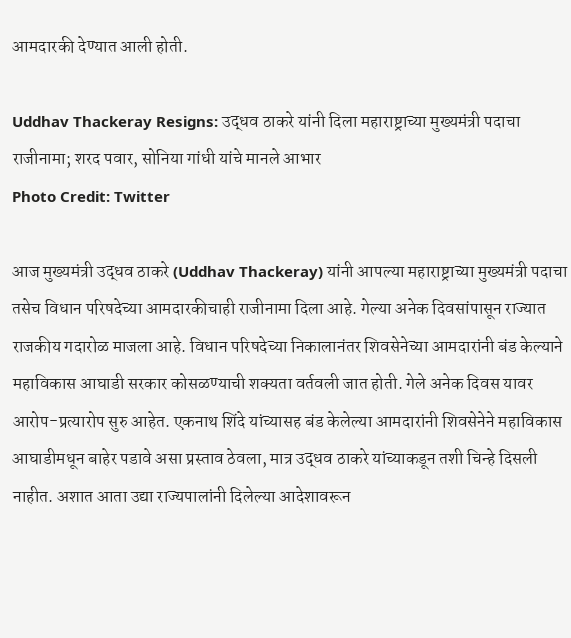आमदारकी देण्यात आली होती.

Uddhav Thackeray Resigns: उद्धव ठाकरे यांनी दिला महाराष्ट्राच्या मुख्यमंत्री पदाचा राजीनामा; शरद पवार, सोनिया गांधी यांचे मानले आभार
Photo Credit: Twitter

आज मुख्यमंत्री उद्धव ठाकरे (Uddhav Thackeray) यांनी आपल्या महाराष्ट्राच्या मुख्यमंत्री पदाचा तसेच विधान परिषदेच्या आमदारकीचाही राजीनामा दिला आहे. गेल्या अनेक दिवसांपासून राज्यात राजकीय गदारोळ माजला आहे. विधान परिषदेच्या निकालानंतर शिवसेनेच्या आमदारांनी बंड केल्याने महाविकास आघाडी सरकार कोसळण्याची शक्यता वर्तवली जात होती. गेले अनेक दिवस यावर आरोप-प्रत्यारोप सुरु आहेत. एकनाथ शिंदे यांच्यासह बंड केलेल्या आमदारांनी शिवसेनेने महाविकास आघाडीमधून बाहेर पडावे असा प्रस्ताव ठेवला, मात्र उद्धव ठाकरे यांच्याकडून तशी चिन्हे दिसली नाहीत. अशात आता उद्या राज्यपालांनी दिलेल्या आदेशावरून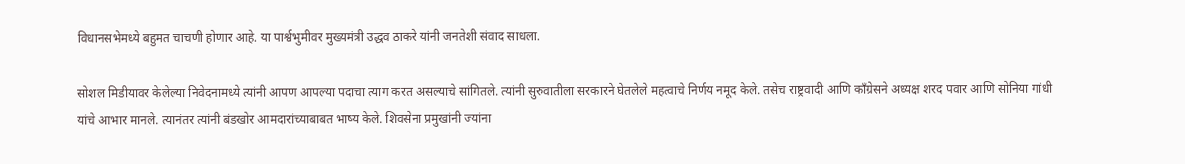विधानसभेमध्ये बहुमत चाचणी होणार आहे. या पार्श्वभुमीवर मुख्यमंत्री उद्धव ठाकरे यांनी जनतेशी संवाद साधला.

सोशल मिडीयावर केलेल्या निवेदनामध्ये त्यांनी आपण आपल्या पदाचा त्याग करत असल्याचे सांगितले. त्यांनी सुरुवातीला सरकारने घेतलेले महत्वाचे निर्णय नमूद केले. तसेच राष्ट्रवादी आणि कॉंग्रेसने अध्यक्ष शरद पवार आणि सोनिया गांधी यांचे आभार मानले. त्यानंतर त्यांनी बंडखोर आमदारांच्याबाबत भाष्य केले. शिवसेना प्रमुखांनी ज्यांना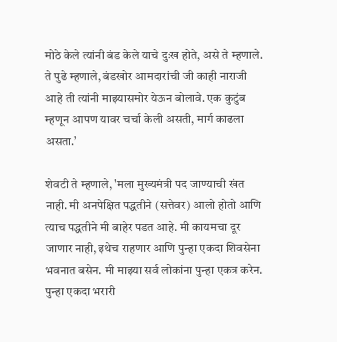मोठे केले त्यांनी बंड केले याचे दुःख होते, असे ते म्हणाले. ते पुढे म्हणाले, बंडखोर आमदारांची जी काही नाराजी आहे ती त्यांनी माझ्यासमोर येऊन बोलावे. एक कुटुंब म्हणून आपण यावर चर्चा केली असती, मार्ग काढला असता.’

शेवटी ते म्हणाले, 'मला मुख्यमंत्री पद जाण्याची खंत नाही. मी अनपेक्षित पद्धतीने (सत्तेवर) आलो होतो आणि त्याच पद्धतीने मी बाहेर पडत आहे. मी कायमचा दूर जाणार नाही, इथेच राहणार आणि पुन्हा एकदा शिवसेना भवनात बसेन. मी माझ्या सर्व लोकांना पुन्हा एकत्र करेन. पुन्हा एकदा भरारी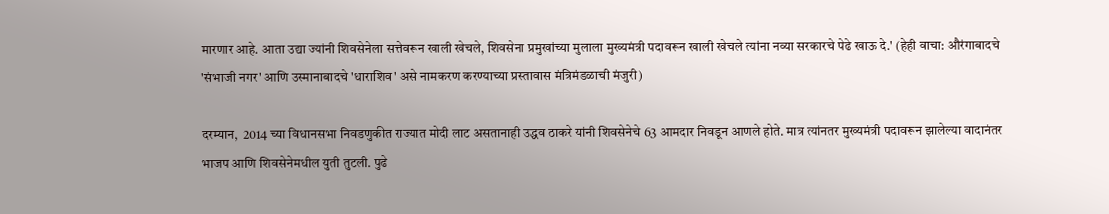मारणार आहे. आता उद्या ज्यांनी शिवसेनेला सत्तेवरून खाली खेचले, शिवसेना प्रमुखांच्या मुलाला मुख्यमंत्री पदावरून खाली खेचले त्यांना नव्या सरकारचे पेढे खाऊ दे.' (हेही वाचा: औरंगाबादचे 'संभाजी नगर' आणि उस्मानाबादचे 'धाराशिव' असे नामकरण करण्याच्या प्रस्तावास मंत्रिमंडळाची मंजुरी)

दरम्यान,  2014 च्या विधानसभा निवडणुकीत राज्यात मोदी लाट असतानाही उद्धव ठाकरे यांनी शिवसेनेचे 63 आमदार निवडून आणले होते. मात्र त्यांनतर मुख्यमंत्री पदावरून झालेल्या वादानंतर भाजप आणि शिवसेनेमधील युती तुटली. पुढे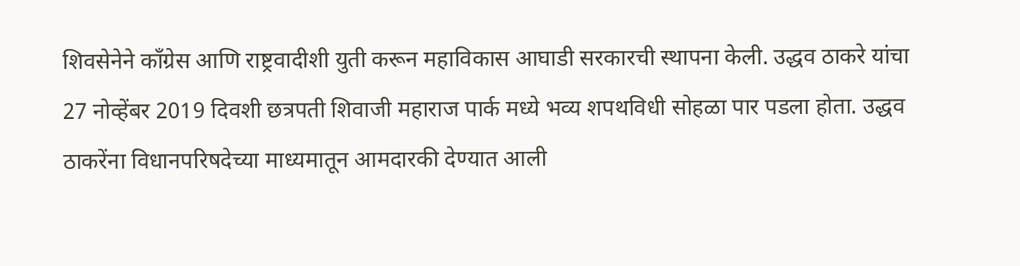शिवसेनेने कॉंग्रेस आणि राष्ट्रवादीशी युती करून महाविकास आघाडी सरकारची स्थापना केली. उद्धव ठाकरे यांचा 27 नोव्हेंबर 2019 दिवशी छत्रपती शिवाजी महाराज पार्क मध्ये भव्य शपथविधी सोहळा पार पडला होता. उद्धव ठाकरेंना विधानपरिषदेच्या माध्यमातून आमदारकी देण्यात आली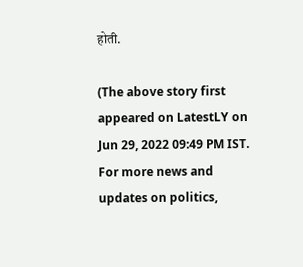होती.

(The above story first appeared on LatestLY on Jun 29, 2022 09:49 PM IST. For more news and updates on politics,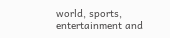world, sports, entertainment and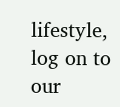lifestyle, log on to our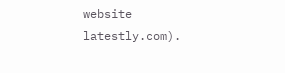website latestly.com).